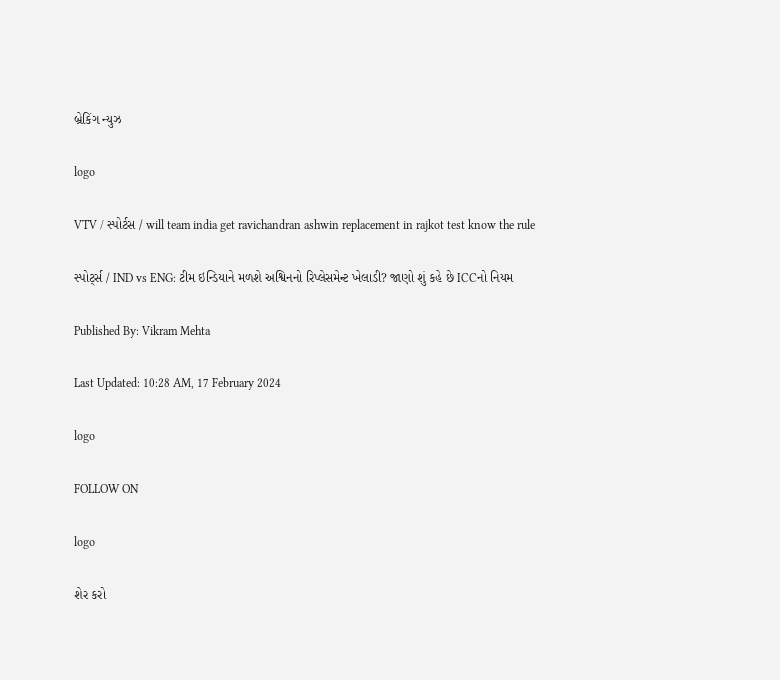બ્રેકિંગ ન્યુઝ

logo

VTV / સ્પોર્ટસ / will team india get ravichandran ashwin replacement in rajkot test know the rule

સ્પોર્ટ્સ / IND vs ENG: ટીમ ઇન્ડિયાને મળશે અશ્વિનનો રિપ્લેસમેન્ટ ખેલાડી? જાણો શું કહે છે ICCનો નિયમ

Published By: Vikram Mehta

Last Updated: 10:28 AM, 17 February 2024

logo

FOLLOW ON

logo

શેર કરો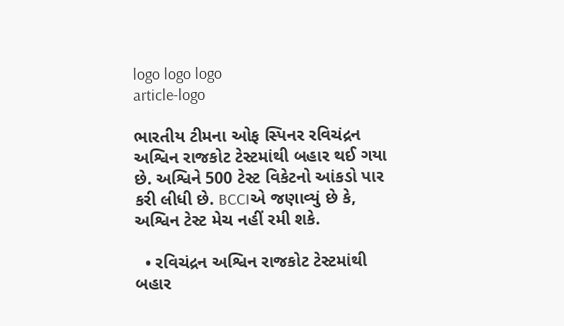logo logo logo
article-logo

ભારતીય ટીમના ઓફ સ્પિનર રવિચંદ્રન અશ્વિન રાજકોટ ટેસ્ટમાંથી બહાર થઈ ગયા છે. અશ્વિને 500 ટેસ્ટ વિકેટનો આંકડો પાર કરી લીધી છે. BCCIએ જણાવ્યું છે કે, અશ્વિન ટેસ્ટ મેચ નહીં રમી શકે.

  • રવિચંદ્રન અશ્વિન રાજકોટ ટેસ્ટમાંથી બહાર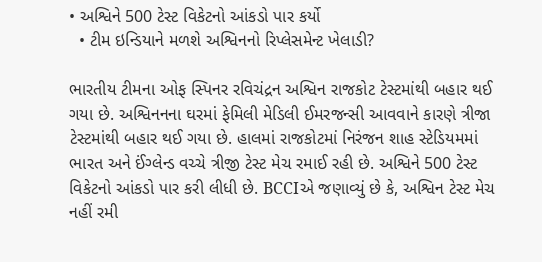• અશ્વિને 500 ટેસ્ટ વિકેટનો આંકડો પાર કર્યો
  • ટીમ ઇન્ડિયાને મળશે અશ્વિનનો રિપ્લેસમેન્ટ ખેલાડી?

ભારતીય ટીમના ઓફ સ્પિનર રવિચંદ્રન અશ્વિન રાજકોટ ટેસ્ટમાંથી બહાર થઈ ગયા છે. અશ્વિનનના ઘરમાં ફેમિલી મેડિલી ઈમરજન્સી આવવાને કારણે ત્રીજા ટેસ્ટમાંથી બહાર થઈ ગયા છે. હાલમાં રાજકોટમાં નિરંજન શાહ સ્ટેડિયમમાં ભારત અને ઈંગ્લેન્ડ વચ્ચે ત્રીજી ટેસ્ટ મેચ રમાઈ રહી છે. અશ્વિને 500 ટેસ્ટ વિકેટનો આંકડો પાર કરી લીધી છે. BCCIએ જણાવ્યું છે કે, અશ્વિન ટેસ્ટ મેચ નહીં રમી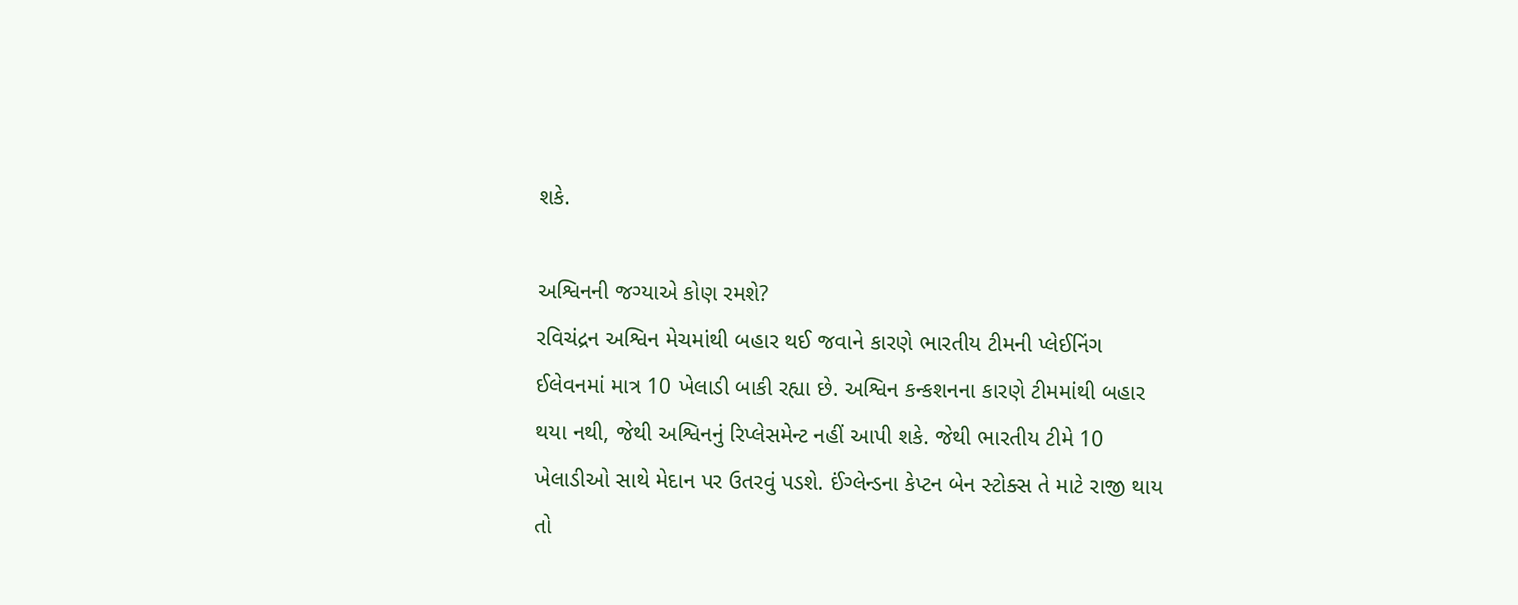શકે.

અશ્વિનની જગ્યાએ કોણ રમશે?
રવિચંદ્રન અશ્વિન મેચમાંથી બહાર થઈ જવાને કારણે ભારતીય ટીમની પ્લેઈનિંગ ઈલેવનમાં માત્ર 10 ખેલાડી બાકી રહ્યા છે. અશ્વિન કન્કશનના કારણે ટીમમાંથી બહાર થયા નથી, જેથી અશ્વિનનું રિપ્લેસમેન્ટ નહીં આપી શકે. જેથી ભારતીય ટીમે 10 ખેલાડીઓ સાથે મેદાન પર ઉતરવું પડશે. ઈંગ્લેન્ડના કેપ્ટન બેન સ્ટોક્સ તે માટે રાજી થાય તો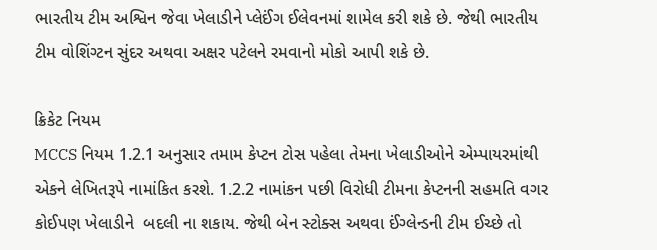ભારતીય ટીમ અશ્વિન જેવા ખેલાડીને પ્લેઈંગ ઈલેવનમાં શામેલ કરી શકે છે. જેથી ભારતીય ટીમ વોશિંગ્ટન સુંદર અથવા અક્ષર પટેલને રમવાનો મોકો આપી શકે છે.

ક્રિકેટ નિયમ
MCCS નિયમ 1.2.1 અનુસાર તમામ કેપ્ટન ટોસ પહેલા તેમના ખેલાડીઓને એમ્પાયરમાંથી એકને લેખિતરૂપે નામાંકિત કરશે. 1.2.2 નામાંકન પછી વિરોધી ટીમના કેપ્ટનની સહમતિ વગર કોઈપણ ખેલાડીને  બદલી ના શકાય. જેથી બેન સ્ટોક્સ અથવા ઈંગ્લેન્ડની ટીમ ઈચ્છે તો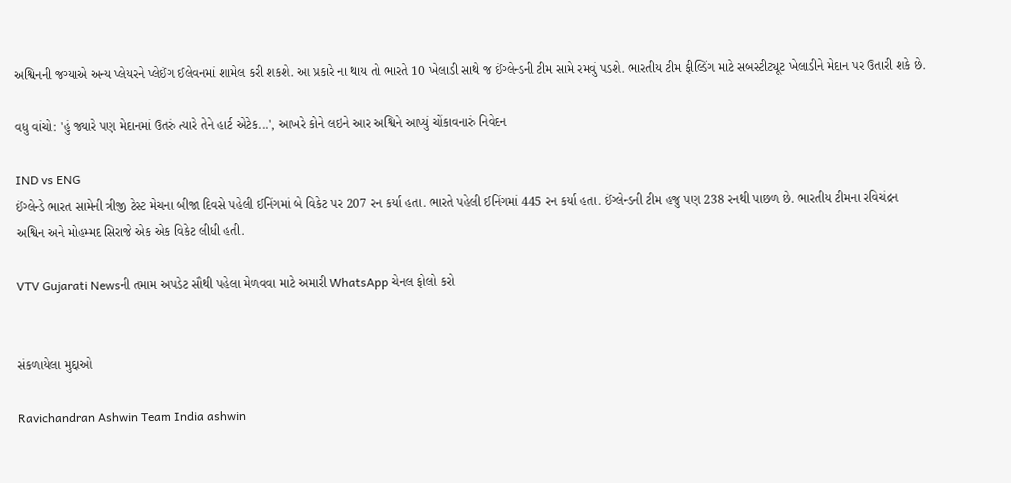અશ્વિનની જગ્યાએ અન્ય પ્લેયરને પ્લેઈંગ ઈલેવનમાં શામેલ કરી શકશે. આ પ્રકારે ના થાય તો ભારતે 10 ખેલાડી સાથે જ ઈંગ્લેન્ડની ટીમ સામે રમવું પડશે. ભારતીય ટીમ ફીલ્ડિંગ માટે સબસ્ટીટ્યૂટ ખેલાડીને મેદાન પર ઉતારી શકે છે.

વધુ વાંચો: 'હું જ્યારે પણ મેદાનમાં ઉતરું ત્યારે તેને હાર્ટ એટેક...', આખરે કોને લઇને આર અશ્વિને આપ્યું ચોંકાવનારું નિવેદન

IND vs ENG
ઈંગ્લેન્ડે ભારત સામેની ત્રીજી ટેસ્ટ મેચના બીજા દિવસે પહેલી ઈનિંગમાં બે વિકેટ પર 207 રન કર્યા હતા. ભારતે પહેલી ઈનિંગમાં 445 રન કર્યા હતા. ઈંગ્લેન્ડની ટીમ હજુ પણ 238 રનથી પાછળ છે. ભારતીય ટીમના રવિચંદ્રન અશ્વિન અને મોહમ્મદ સિરાજે એક એક વિકેટ લીધી હતી.

VTV Gujarati Newsની તમામ અપડેટ સૌથી પહેલા મેળવવા માટે અમારી WhatsApp ચેનલ ફોલો કરો


સંકળાયેલા મુદ્દાઓ

Ravichandran Ashwin Team India ashwin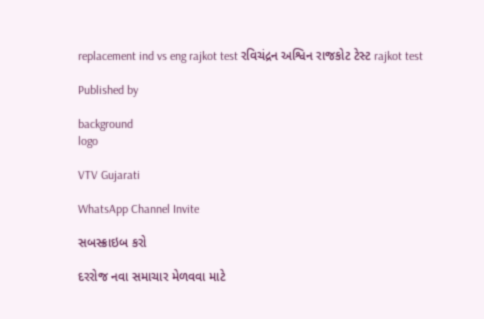replacement ind vs eng rajkot test રવિચંદ્રન અશ્વિન રાજકોટ ટેસ્ટ rajkot test

Published by

background
logo

VTV Gujarati

WhatsApp Channel Invite

સબસ્ક્રાઇબ કરો

દરરોજ નવા સમાચાર મેળવવા માટે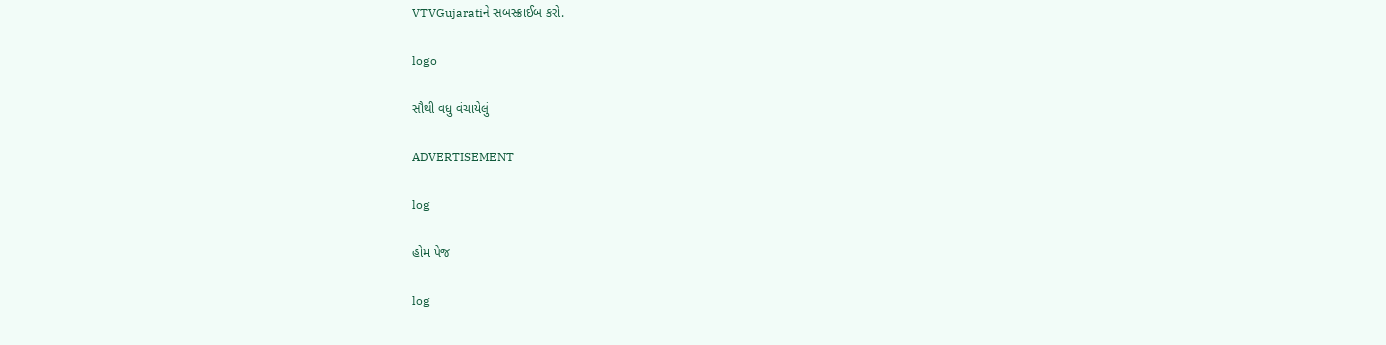VTVGujaratiને સબસ્ક્રાઈબ કરો.

logo

સૌથી વધુ વંચાયેલું

ADVERTISEMENT

log

હોમ પેજ

log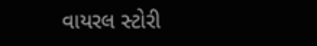વાયરલ સ્ટોરી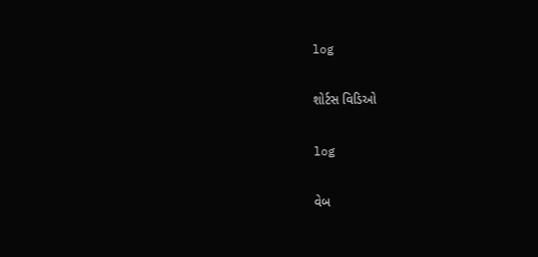log

શોર્ટસ વિડિઓ

log

વેબ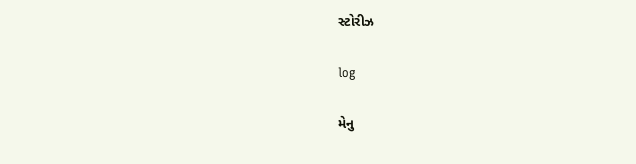સ્ટોરીઝ

log

મેનુ